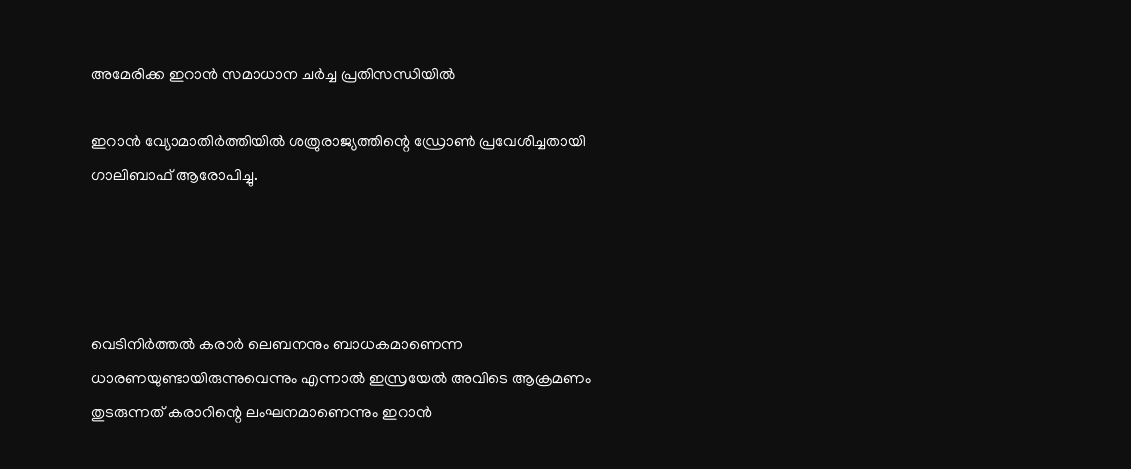അമേരിക്ക ഇറാന്‍ സമാധാന ചര്‍ച്ച പ്രതിസന്ധിയില്‍

ഇറാന്‍ വ്യോമാതിര്‍ത്തിയില്‍ ശത്രുരാജ്യത്തിന്റെ ഡ്രോണ്‍ പ്രവേശിച്ചതായി ഗാലിബാഫ് ആരോപിച്ചു.




വെടിനിര്‍ത്തല്‍ കരാര്‍ ലെബനനും ബാധകമാണെന്ന ധാരണയുണ്ടായിരുന്നുവെന്നും എന്നാല്‍ ഇസ്രയേല്‍ അവിടെ ആക്രമണം തുടരുന്നത് കരാറിന്റെ ലംഘനമാണെന്നും ഇറാന്‍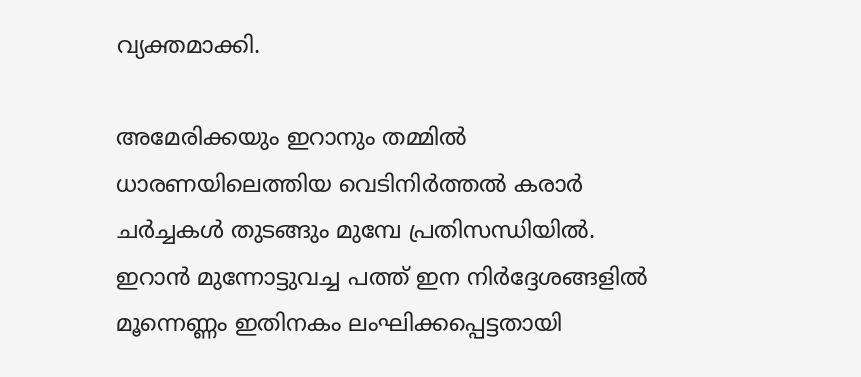വ്യക്തമാക്കി.

അമേരിക്കയും ഇറാനും തമ്മില്‍ ധാരണയിലെത്തിയ വെടിനിര്‍ത്തല്‍ കരാര്‍ ചര്‍ച്ചകള്‍ തുടങ്ങും മുമ്പേ പ്രതിസന്ധിയില്‍. ഇറാന്‍ മുന്നോട്ടുവച്ച പത്ത് ഇന നിര്‍ദ്ദേശങ്ങളില്‍ മൂന്നെണ്ണം ഇതിനകം ലംഘിക്കപ്പെട്ടതായി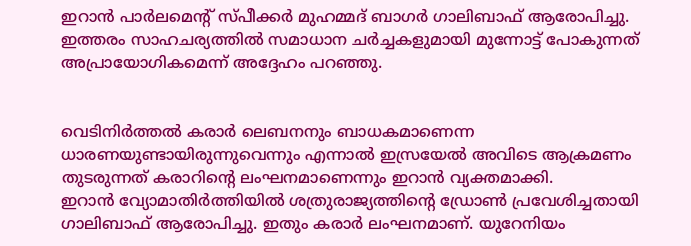ഇറാന്‍ പാര്‍ലമെന്റ് സ്പീക്കര്‍ മുഹമ്മദ് ബാഗര്‍ ഗാലിബാഫ് ആരോപിച്ചു. ഇത്തരം സാഹചര്യത്തില്‍ സമാധാന ചര്‍ച്ചകളുമായി മുന്നോട്ട് പോകുന്നത് അപ്രായോഗികമെന്ന് അദ്ദേഹം പറഞ്ഞു.


വെടിനിര്‍ത്തല്‍ കരാര്‍ ലെബനനും ബാധകമാണെന്ന ധാരണയുണ്ടായിരുന്നുവെന്നും എന്നാല്‍ ഇസ്രയേല്‍ അവിടെ ആക്രമണം തുടരുന്നത് കരാറിന്റെ ലംഘനമാണെന്നും ഇറാന്‍ വ്യക്തമാക്കി.
ഇറാന്‍ വ്യോമാതിര്‍ത്തിയില്‍ ശത്രുരാജ്യത്തിന്റെ ഡ്രോണ്‍ പ്രവേശിച്ചതായി ഗാലിബാഫ് ആരോപിച്ചു. ഇതും കരാര്‍ ലംഘനമാണ്. യുറേനിയം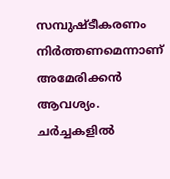സമ്പുഷ്ടീകരണം നിര്‍ത്തണമെന്നാണ് അമേരിക്കന്‍ ആവശ്യം. ചര്‍ച്ചകളില്‍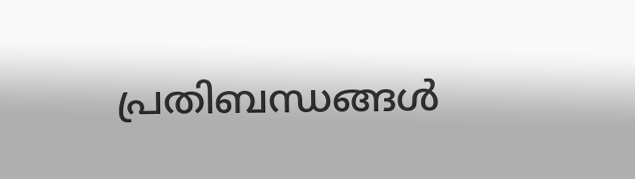പ്രതിബന്ധങ്ങള്‍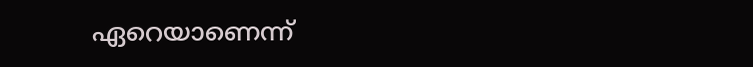ഏറെയാണെന്ന്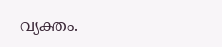വ്യക്തം.